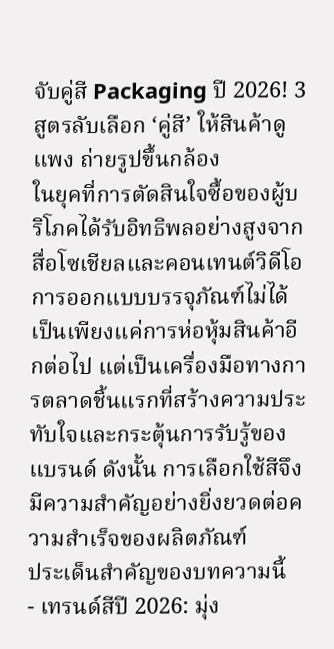จับคู่สี Packaging ปี 2026! 3 สูตรลับเลือก ‘คู่สี’ ให้สินค้าดูแพง ถ่ายรูปขึ้นกล้อง
ในยุคที่การตัดสินใจซื้อของผู้บริโภคได้รับอิทธิพลอย่างสูงจากสื่อโซเชียลและคอนเทนต์วิดีโอ การออกแบบบรรจุภัณฑ์ไม่ได้เป็นเพียงแค่การห่อหุ้มสินค้าอีกต่อไป แต่เป็นเครื่องมือทางการตลาดชิ้นแรกที่สร้างความประทับใจและกระตุ้นการรับรู้ของแบรนด์ ดังนั้น การเลือกใช้สีจึงมีความสำคัญอย่างยิ่งยวดต่อความสำเร็จของผลิตภัณฑ์
ประเด็นสำคัญของบทความนี้
- เทรนด์สีปี 2026: มุ่ง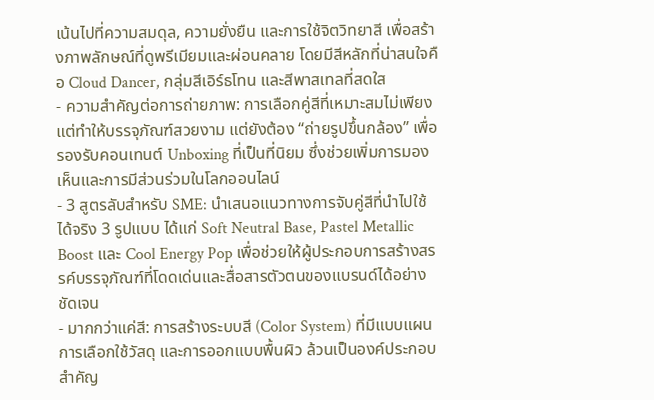เน้นไปที่ความสมดุล, ความยั่งยืน และการใช้จิตวิทยาสี เพื่อสร้างภาพลักษณ์ที่ดูพรีเมียมและผ่อนคลาย โดยมีสีหลักที่น่าสนใจคือ Cloud Dancer, กลุ่มสีเอิร์ธโทน และสีพาสเทลที่สดใส
- ความสำคัญต่อการถ่ายภาพ: การเลือกคู่สีที่เหมาะสมไม่เพียงแต่ทำให้บรรจุภัณฑ์สวยงาม แต่ยังต้อง “ถ่ายรูปขึ้นกล้อง” เพื่อรองรับคอนเทนต์ Unboxing ที่เป็นที่นิยม ซึ่งช่วยเพิ่มการมองเห็นและการมีส่วนร่วมในโลกออนไลน์
- 3 สูตรลับสำหรับ SME: นำเสนอแนวทางการจับคู่สีที่นำไปใช้ได้จริง 3 รูปแบบ ได้แก่ Soft Neutral Base, Pastel Metallic Boost และ Cool Energy Pop เพื่อช่วยให้ผู้ประกอบการสร้างสรรค์บรรจุภัณฑ์ที่โดดเด่นและสื่อสารตัวตนของแบรนด์ได้อย่างชัดเจน
- มากกว่าแค่สี: การสร้างระบบสี (Color System) ที่มีแบบแผน การเลือกใช้วัสดุ และการออกแบบพื้นผิว ล้วนเป็นองค์ประกอบสำคัญ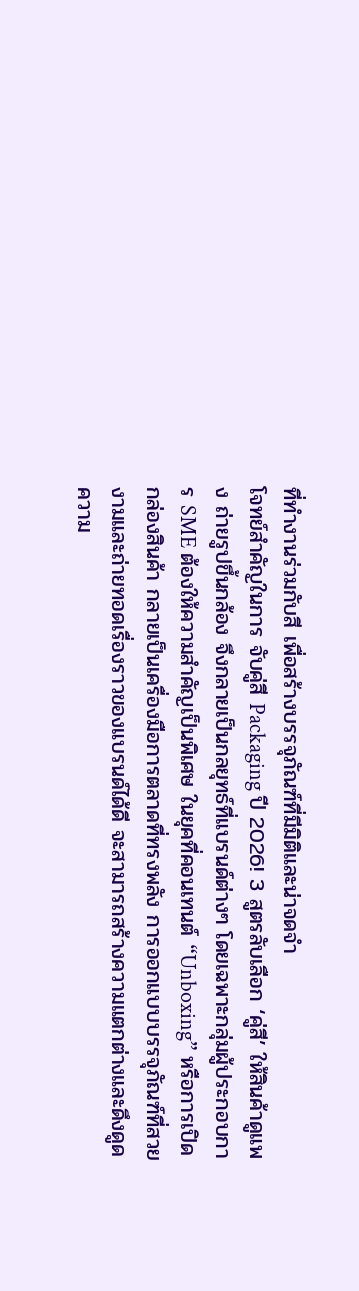ที่ทำงานร่วมกับสี เพื่อสร้างบรรจุภัณฑ์ที่มีมิติและน่าจดจำ
โจทย์สำคัญในการ จับคู่สี Packaging ปี 2026! 3 สูตรลับเลือก ‘คู่สี’ ให้สินค้าดูแพง ถ่ายรูปขึ้นกล้อง จึงกลายเป็นกลยุทธ์ที่แบรนด์ต่างๆ โดยเฉพาะกลุ่มผู้ประกอบการ SME ต้องให้ความสำคัญเป็นพิเศษ ในยุคที่คอนเทนต์ “Unboxing” หรือการเปิดกล่องสินค้า กลายเป็นเครื่องมือการตลาดที่ทรงพลัง การออกแบบบรรจุภัณฑ์ที่สวยงามและถ่ายทอดเรื่องราวของแบรนด์ได้ดี จะสามารถสร้างความแตกต่างและดึงดูดความ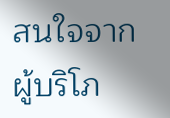สนใจจากผู้บริโภ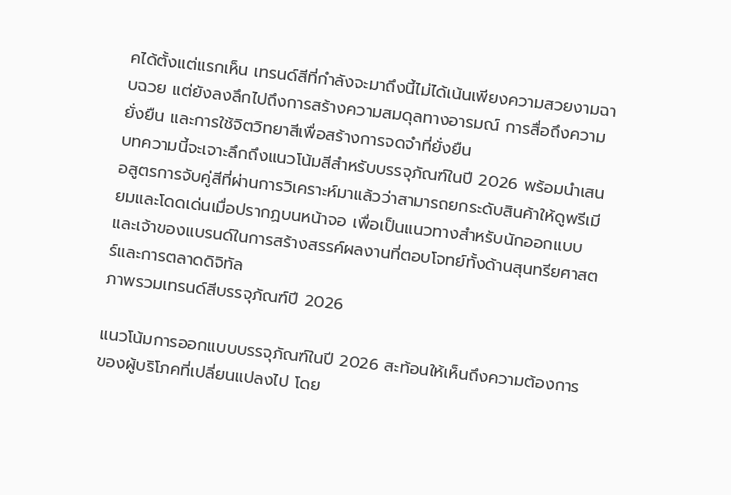คได้ตั้งแต่แรกเห็น เทรนด์สีที่กำลังจะมาถึงนี้ไม่ได้เน้นเพียงความสวยงามฉาบฉวย แต่ยังลงลึกไปถึงการสร้างความสมดุลทางอารมณ์ การสื่อถึงความยั่งยืน และการใช้จิตวิทยาสีเพื่อสร้างการจดจำที่ยั่งยืน
บทความนี้จะเจาะลึกถึงแนวโน้มสีสำหรับบรรจุภัณฑ์ในปี 2026 พร้อมนำเสนอสูตรการจับคู่สีที่ผ่านการวิเคราะห์มาแล้วว่าสามารถยกระดับสินค้าให้ดูพรีเมียมและโดดเด่นเมื่อปรากฏบนหน้าจอ เพื่อเป็นแนวทางสำหรับนักออกแบบและเจ้าของแบรนด์ในการสร้างสรรค์ผลงานที่ตอบโจทย์ทั้งด้านสุนทรียศาสตร์และการตลาดดิจิทัล
ภาพรวมเทรนด์สีบรรจุภัณฑ์ปี 2026

แนวโน้มการออกแบบบรรจุภัณฑ์ในปี 2026 สะท้อนให้เห็นถึงความต้องการของผู้บริโภคที่เปลี่ยนแปลงไป โดย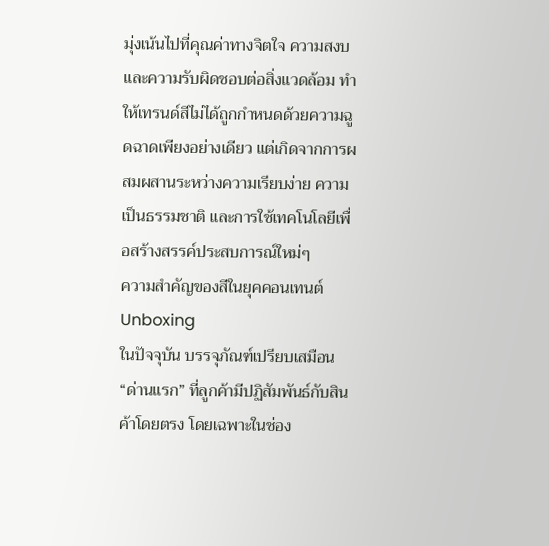มุ่งเน้นไปที่คุณค่าทางจิตใจ ความสงบ และความรับผิดชอบต่อสิ่งแวดล้อม ทำให้เทรนด์สีไม่ได้ถูกกำหนดด้วยความฉูดฉาดเพียงอย่างเดียว แต่เกิดจากการผสมผสานระหว่างความเรียบง่าย ความเป็นธรรมชาติ และการใช้เทคโนโลยีเพื่อสร้างสรรค์ประสบการณ์ใหม่ๆ
ความสำคัญของสีในยุคคอนเทนต์ Unboxing
ในปัจจุบัน บรรจุภัณฑ์เปรียบเสมือน “ด่านแรก” ที่ลูกค้ามีปฏิสัมพันธ์กับสินค้าโดยตรง โดยเฉพาะในช่อง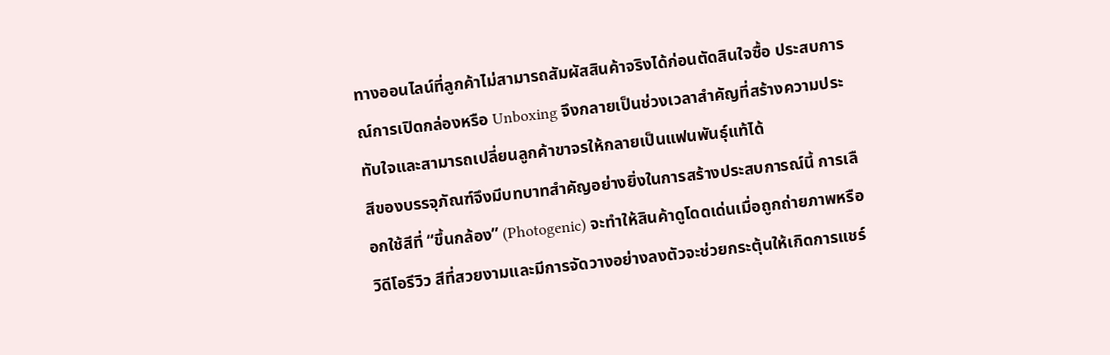ทางออนไลน์ที่ลูกค้าไม่สามารถสัมผัสสินค้าจริงได้ก่อนตัดสินใจซื้อ ประสบการณ์การเปิดกล่องหรือ Unboxing จึงกลายเป็นช่วงเวลาสำคัญที่สร้างความประทับใจและสามารถเปลี่ยนลูกค้าขาจรให้กลายเป็นแฟนพันธุ์แท้ได้
สีของบรรจุภัณฑ์จึงมีบทบาทสำคัญอย่างยิ่งในการสร้างประสบการณ์นี้ การเลือกใช้สีที่ “ขึ้นกล้อง” (Photogenic) จะทำให้สินค้าดูโดดเด่นเมื่อถูกถ่ายภาพหรือวิดีโอรีวิว สีที่สวยงามและมีการจัดวางอย่างลงตัวจะช่วยกระตุ้นให้เกิดการแชร์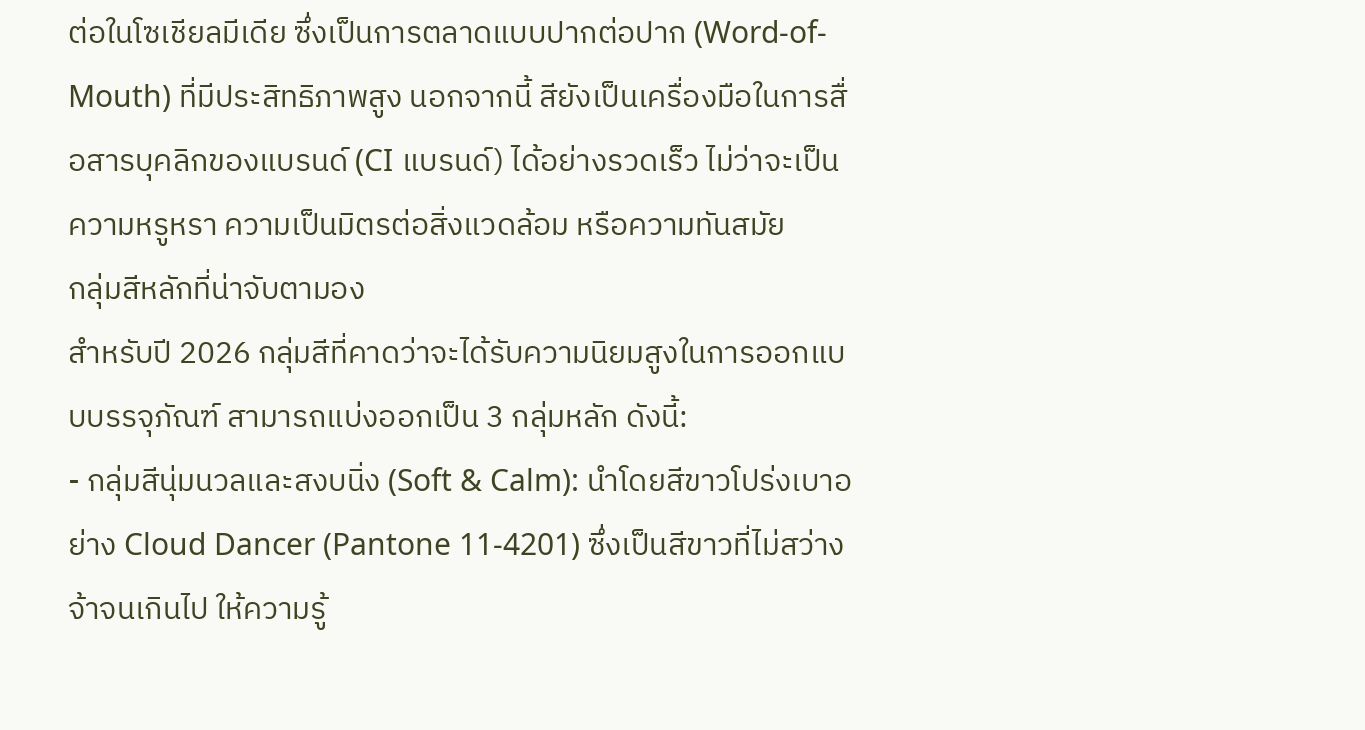ต่อในโซเชียลมีเดีย ซึ่งเป็นการตลาดแบบปากต่อปาก (Word-of-Mouth) ที่มีประสิทธิภาพสูง นอกจากนี้ สียังเป็นเครื่องมือในการสื่อสารบุคลิกของแบรนด์ (CI แบรนด์) ได้อย่างรวดเร็ว ไม่ว่าจะเป็นความหรูหรา ความเป็นมิตรต่อสิ่งแวดล้อม หรือความทันสมัย
กลุ่มสีหลักที่น่าจับตามอง
สำหรับปี 2026 กลุ่มสีที่คาดว่าจะได้รับความนิยมสูงในการออกแบบบรรจุภัณฑ์ สามารถแบ่งออกเป็น 3 กลุ่มหลัก ดังนี้:
- กลุ่มสีนุ่มนวลและสงบนิ่ง (Soft & Calm): นำโดยสีขาวโปร่งเบาอย่าง Cloud Dancer (Pantone 11-4201) ซึ่งเป็นสีขาวที่ไม่สว่างจ้าจนเกินไป ให้ความรู้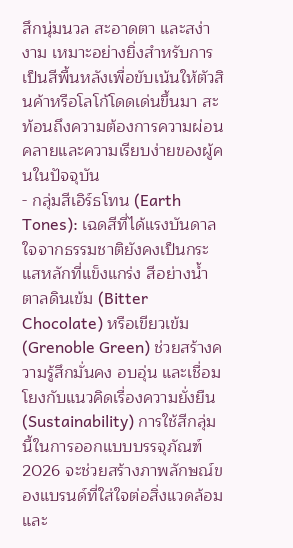สึกนุ่มนวล สะอาดตา และสง่างาม เหมาะอย่างยิ่งสำหรับการเป็นสีพื้นหลังเพื่อขับเน้นให้ตัวสินค้าหรือโลโก้โดดเด่นขึ้นมา สะท้อนถึงความต้องการความผ่อนคลายและความเรียบง่ายของผู้คนในปัจจุบัน
- กลุ่มสีเอิร์ธโทน (Earth Tones): เฉดสีที่ได้แรงบันดาลใจจากธรรมชาติยังคงเป็นกระแสหลักที่แข็งแกร่ง สีอย่างน้ำตาลดินเข้ม (Bitter Chocolate) หรือเขียวเข้ม (Grenoble Green) ช่วยสร้างความรู้สึกมั่นคง อบอุ่น และเชื่อมโยงกับแนวคิดเรื่องความยั่งยืน (Sustainability) การใช้สีกลุ่มนี้ในการออกแบบบรรจุภัณฑ์ 2026 จะช่วยสร้างภาพลักษณ์ของแบรนด์ที่ใส่ใจต่อสิ่งแวดล้อมและ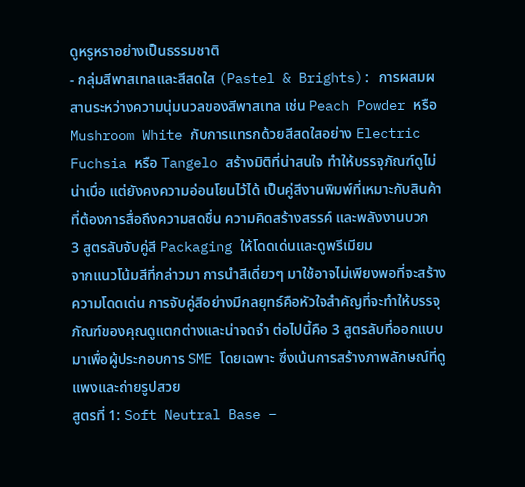ดูหรูหราอย่างเป็นธรรมชาติ
- กลุ่มสีพาสเทลและสีสดใส (Pastel & Brights): การผสมผสานระหว่างความนุ่มนวลของสีพาสเทล เช่น Peach Powder หรือ Mushroom White กับการแทรกด้วยสีสดใสอย่าง Electric Fuchsia หรือ Tangelo สร้างมิติที่น่าสนใจ ทำให้บรรจุภัณฑ์ดูไม่น่าเบื่อ แต่ยังคงความอ่อนโยนไว้ได้ เป็นคู่สีงานพิมพ์ที่เหมาะกับสินค้าที่ต้องการสื่อถึงความสดชื่น ความคิดสร้างสรรค์ และพลังงานบวก
3 สูตรลับจับคู่สี Packaging ให้โดดเด่นและดูพรีเมียม
จากแนวโน้มสีที่กล่าวมา การนำสีเดี่ยวๆ มาใช้อาจไม่เพียงพอที่จะสร้างความโดดเด่น การจับคู่สีอย่างมีกลยุทธ์คือหัวใจสำคัญที่จะทำให้บรรจุภัณฑ์ของคุณดูแตกต่างและน่าจดจำ ต่อไปนี้คือ 3 สูตรลับที่ออกแบบมาเพื่อผู้ประกอบการ SME โดยเฉพาะ ซึ่งเน้นการสร้างภาพลักษณ์ที่ดูแพงและถ่ายรูปสวย
สูตรที่ 1: Soft Neutral Base –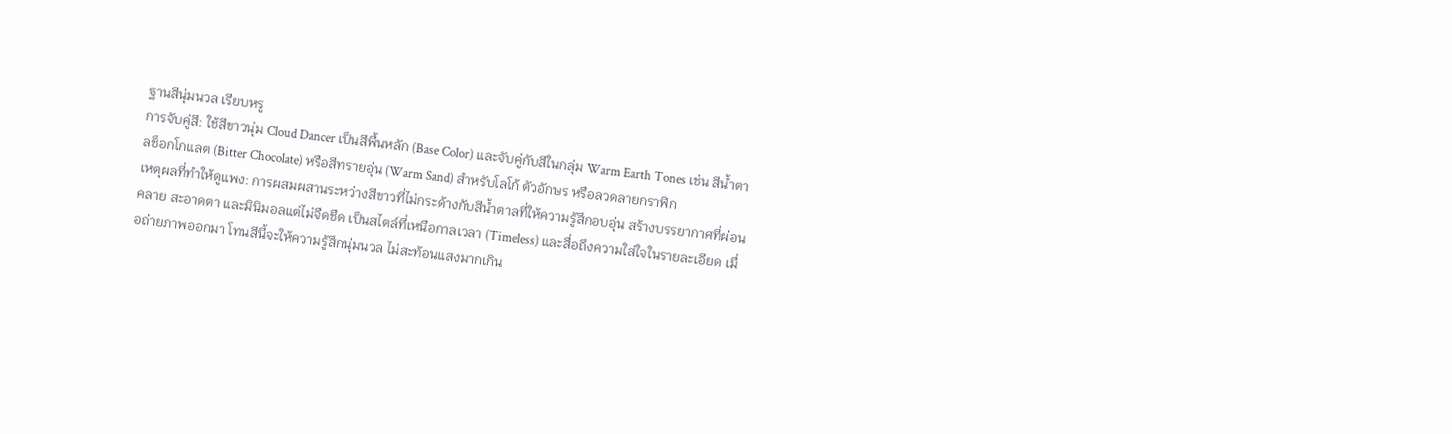ฐานสีนุ่มนวล เรียบหรู
การจับคู่สี: ใช้สีขาวนุ่ม Cloud Dancer เป็นสีพื้นหลัก (Base Color) และจับคู่กับสีในกลุ่ม Warm Earth Tones เช่น สีน้ำตาลช็อกโกแลต (Bitter Chocolate) หรือสีทรายอุ่น (Warm Sand) สำหรับโลโก้ ตัวอักษร หรือลวดลายกราฟิก
เหตุผลที่ทำให้ดูแพง: การผสมผสานระหว่างสีขาวที่ไม่กระด้างกับสีน้ำตาลที่ให้ความรู้สึกอบอุ่น สร้างบรรยากาศที่ผ่อนคลาย สะอาดตา และมินิมอลแต่ไม่จืดชืด เป็นสไตล์ที่เหนือกาลเวลา (Timeless) และสื่อถึงความใส่ใจในรายละเอียด เมื่อถ่ายภาพออกมา โทนสีนี้จะให้ความรู้สึกนุ่มนวล ไม่สะท้อนแสงมากเกิน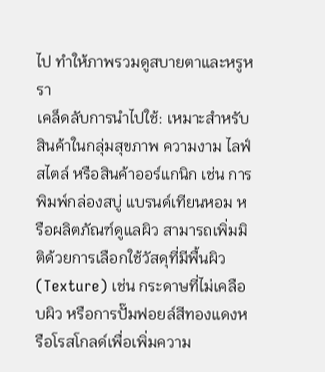ไป ทำให้ภาพรวมดูสบายตาและหรูหรา
เคล็ดลับการนำไปใช้: เหมาะสำหรับสินค้าในกลุ่มสุขภาพ ความงาม ไลฟ์สไตล์ หรือสินค้าออร์แกนิก เช่น การพิมพ์กล่องสบู่ แบรนด์เทียนหอม หรือผลิตภัณฑ์ดูแลผิว สามารถเพิ่มมิติด้วยการเลือกใช้วัสดุที่มีพื้นผิว (Texture) เช่น กระดาษที่ไม่เคลือบผิว หรือการปั๊มฟอยล์สีทองแดงหรือโรสโกลด์เพื่อเพิ่มความ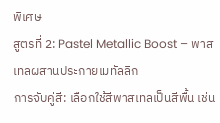พิเศษ
สูตรที่ 2: Pastel Metallic Boost – พาสเทลผสานประกายเมทัลลิก
การจับคู่สี: เลือกใช้สีพาสเทลเป็นสีพื้น เช่น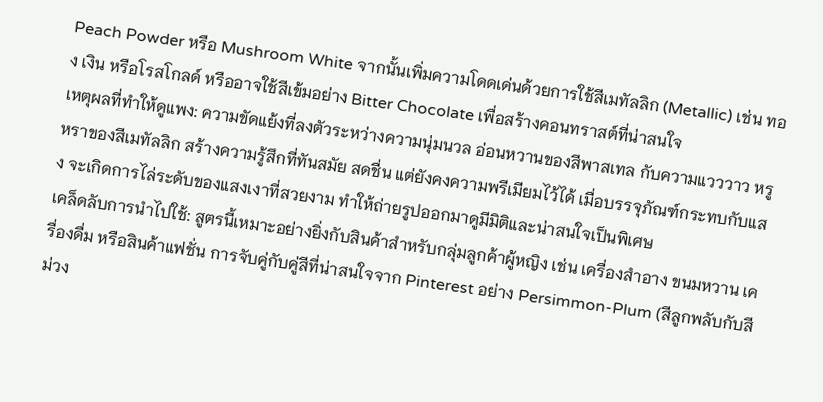Peach Powder หรือ Mushroom White จากนั้นเพิ่มความโดดเด่นด้วยการใช้สีเมทัลลิก (Metallic) เช่น ทอง เงิน หรือโรสโกลด์ หรืออาจใช้สีเข้มอย่าง Bitter Chocolate เพื่อสร้างคอนทราสต์ที่น่าสนใจ
เหตุผลที่ทำให้ดูแพง: ความขัดแย้งที่ลงตัวระหว่างความนุ่มนวล อ่อนหวานของสีพาสเทล กับความแวววาว หรูหราของสีเมทัลลิก สร้างความรู้สึกที่ทันสมัย สดชื่น แต่ยังคงความพรีเมียมไว้ได้ เมื่อบรรจุภัณฑ์กระทบกับแสง จะเกิดการไล่ระดับของแสงเงาที่สวยงาม ทำให้ถ่ายรูปออกมาดูมีมิติและน่าสนใจเป็นพิเศษ
เคล็ดลับการนำไปใช้: สูตรนี้เหมาะอย่างยิ่งกับสินค้าสำหรับกลุ่มลูกค้าผู้หญิง เช่น เครื่องสำอาง ขนมหวาน เครื่องดื่ม หรือสินค้าแฟชั่น การจับคู่กับคู่สีที่น่าสนใจจาก Pinterest อย่าง Persimmon-Plum (สีลูกพลับกับสีม่วง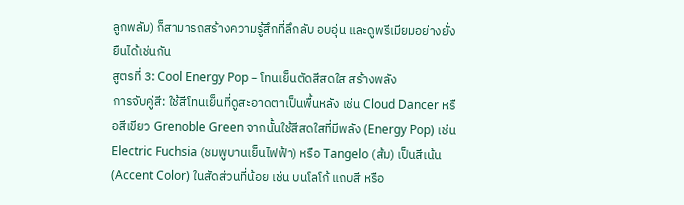ลูกพลัม) ก็สามารถสร้างความรู้สึกที่ลึกลับ อบอุ่น และดูพรีเมียมอย่างยั่งยืนได้เช่นกัน
สูตรที่ 3: Cool Energy Pop – โทนเย็นตัดสีสดใส สร้างพลัง
การจับคู่สี: ใช้สีโทนเย็นที่ดูสะอาดตาเป็นพื้นหลัง เช่น Cloud Dancer หรือสีเขียว Grenoble Green จากนั้นใช้สีสดใสที่มีพลัง (Energy Pop) เช่น Electric Fuchsia (ชมพูบานเย็นไฟฟ้า) หรือ Tangelo (ส้ม) เป็นสีเน้น (Accent Color) ในสัดส่วนที่น้อย เช่น บนโลโก้ แถบสี หรือ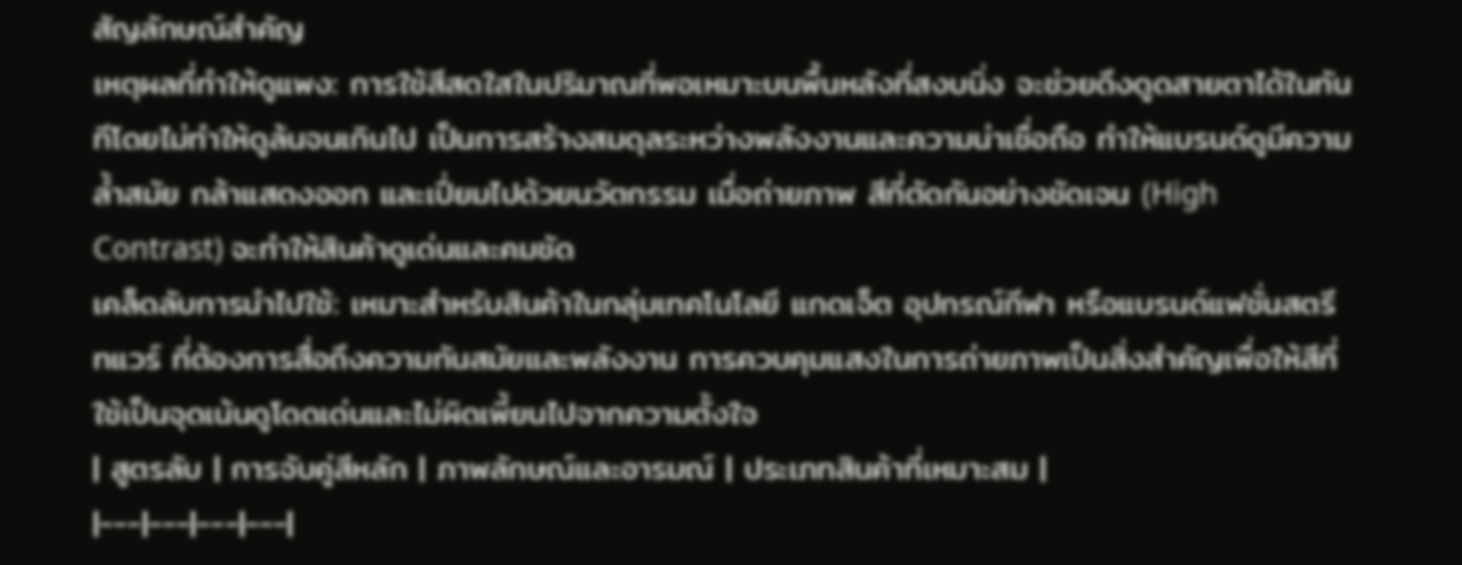สัญลักษณ์สำคัญ
เหตุผลที่ทำให้ดูแพง: การใช้สีสดใสในปริมาณที่พอเหมาะบนพื้นหลังที่สงบนิ่ง จะช่วยดึงดูดสายตาได้ในทันทีโดยไม่ทำให้ดูล้นจนเกินไป เป็นการสร้างสมดุลระหว่างพลังงานและความน่าเชื่อถือ ทำให้แบรนด์ดูมีความล้ำสมัย กล้าแสดงออก และเปี่ยมไปด้วยนวัตกรรม เมื่อถ่ายภาพ สีที่ตัดกันอย่างชัดเจน (High Contrast) จะทำให้สินค้าดูเด่นและคมชัด
เคล็ดลับการนำไปใช้: เหมาะสำหรับสินค้าในกลุ่มเทคโนโลยี แกดเจ็ต อุปกรณ์กีฬา หรือแบรนด์แฟชั่นสตรีทแวร์ ที่ต้องการสื่อถึงความทันสมัยและพลังงาน การควบคุมแสงในการถ่ายภาพเป็นสิ่งสำคัญเพื่อให้สีที่ใช้เป็นจุดเน้นดูโดดเด่นและไม่ผิดเพี้ยนไปจากความตั้งใจ
| สูตรลับ | การจับคู่สีหลัก | ภาพลักษณ์และอารมณ์ | ประเภทสินค้าที่เหมาะสม |
|---|---|---|---|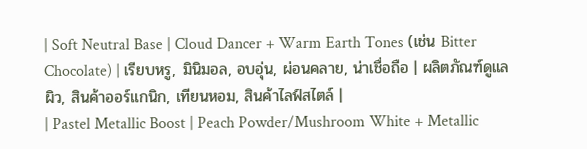| Soft Neutral Base | Cloud Dancer + Warm Earth Tones (เช่น Bitter Chocolate) | เรียบหรู, มินิมอล, อบอุ่น, ผ่อนคลาย, น่าเชื่อถือ | ผลิตภัณฑ์ดูแลผิว, สินค้าออร์แกนิก, เทียนหอม, สินค้าไลฟ์สไตล์ |
| Pastel Metallic Boost | Peach Powder/Mushroom White + Metallic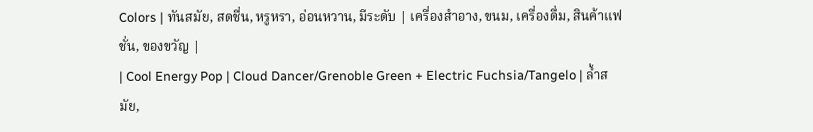Colors | ทันสมัย, สดชื่น, หรูหรา, อ่อนหวาน, มีระดับ | เครื่องสำอาง, ขนม, เครื่องดื่ม, สินค้าแฟชั่น, ของขวัญ |
| Cool Energy Pop | Cloud Dancer/Grenoble Green + Electric Fuchsia/Tangelo | ล้ำสมัย,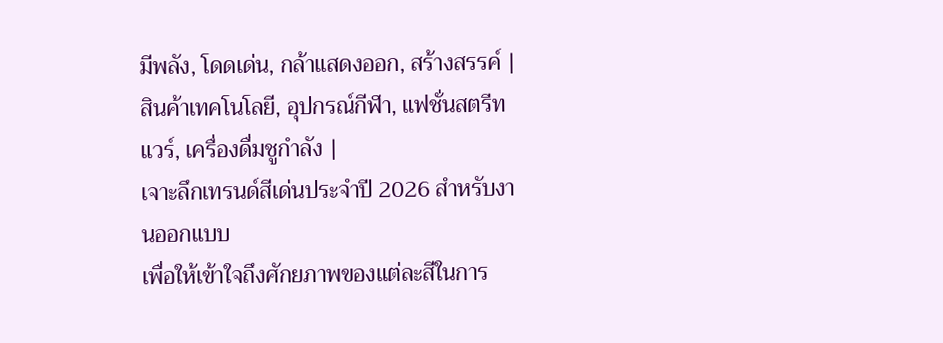มีพลัง, โดดเด่น, กล้าแสดงออก, สร้างสรรค์ | สินค้าเทคโนโลยี, อุปกรณ์กีฬา, แฟชั่นสตรีทแวร์, เครื่องดื่มชูกำลัง |
เจาะลึกเทรนด์สีเด่นประจำปี 2026 สำหรับงานออกแบบ
เพื่อให้เข้าใจถึงศักยภาพของแต่ละสีในการ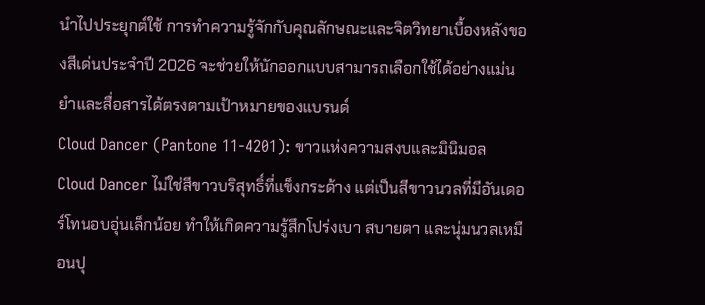นำไปประยุกต์ใช้ การทำความรู้จักกับคุณลักษณะและจิตวิทยาเบื้องหลังของสีเด่นประจำปี 2026 จะช่วยให้นักออกแบบสามารถเลือกใช้ได้อย่างแม่นยำและสื่อสารได้ตรงตามเป้าหมายของแบรนด์
Cloud Dancer (Pantone 11-4201): ขาวแห่งความสงบและมินิมอล
Cloud Dancer ไม่ใช่สีขาวบริสุทธิ์ที่แข็งกระด้าง แต่เป็นสีขาวนวลที่มีอันเดอร์โทนอบอุ่นเล็กน้อย ทำให้เกิดความรู้สึกโปร่งเบา สบายตา และนุ่มนวลเหมือนปุ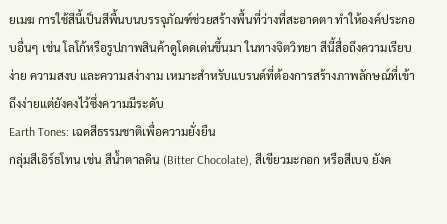ยเมฆ การใช้สีนี้เป็นสีพื้นบนบรรจุภัณฑ์ช่วยสร้างพื้นที่ว่างที่สะอาดตา ทำให้องค์ประกอบอื่นๆ เช่น โลโก้หรือรูปภาพสินค้าดูโดดเด่นขึ้นมา ในทางจิตวิทยา สีนี้สื่อถึงความเรียบง่าย ความสงบ และความสง่างาม เหมาะสำหรับแบรนด์ที่ต้องการสร้างภาพลักษณ์ที่เข้าถึงง่ายแต่ยังคงไว้ซึ่งความมีระดับ
Earth Tones: เฉดสีธรรมชาติเพื่อความยั่งยืน
กลุ่มสีเอิร์ธโทน เช่น สีน้ำตาลดิน (Bitter Chocolate), สีเขียวมะกอก หรือสีเบจ ยังค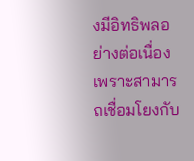งมีอิทธิพลอย่างต่อเนื่อง เพราะสามารถเชื่อมโยงกับ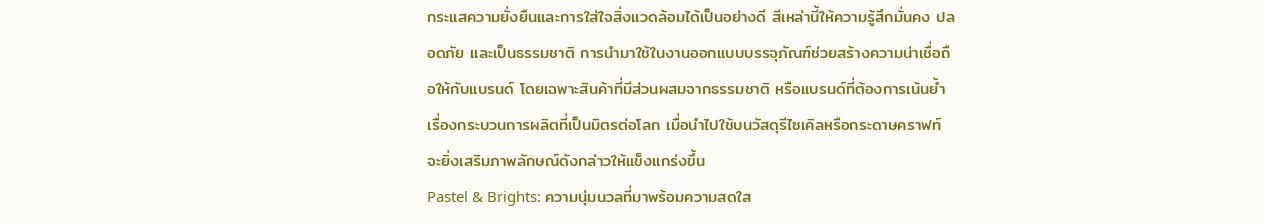กระแสความยั่งยืนและการใส่ใจสิ่งแวดล้อมได้เป็นอย่างดี สีเหล่านี้ให้ความรู้สึกมั่นคง ปลอดภัย และเป็นธรรมชาติ การนำมาใช้ในงานออกแบบบรรจุภัณฑ์ช่วยสร้างความน่าเชื่อถือให้กับแบรนด์ โดยเฉพาะสินค้าที่มีส่วนผสมจากธรรมชาติ หรือแบรนด์ที่ต้องการเน้นย้ำเรื่องกระบวนการผลิตที่เป็นมิตรต่อโลก เมื่อนำไปใช้บนวัสดุรีไซเคิลหรือกระดาษคราฟท์ จะยิ่งเสริมภาพลักษณ์ดังกล่าวให้แข็งแกร่งขึ้น
Pastel & Brights: ความนุ่มนวลที่มาพร้อมความสดใส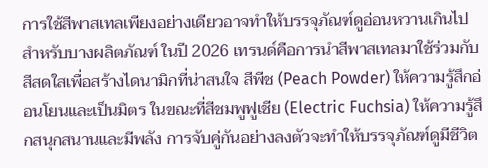การใช้สีพาสเทลเพียงอย่างเดียวอาจทำให้บรรจุภัณฑ์ดูอ่อนหวานเกินไปสำหรับบางผลิตภัณฑ์ ในปี 2026 เทรนด์คือการนำสีพาสเทลมาใช้ร่วมกับสีสดใสเพื่อสร้างไดนามิกที่น่าสนใจ สีพีช (Peach Powder) ให้ความรู้สึกอ่อนโยนและเป็นมิตร ในขณะที่สีชมพูฟูเชีย (Electric Fuchsia) ให้ความรู้สึกสนุกสนานและมีพลัง การจับคู่กันอย่างลงตัวจะทำให้บรรจุภัณฑ์ดูมีชีวิต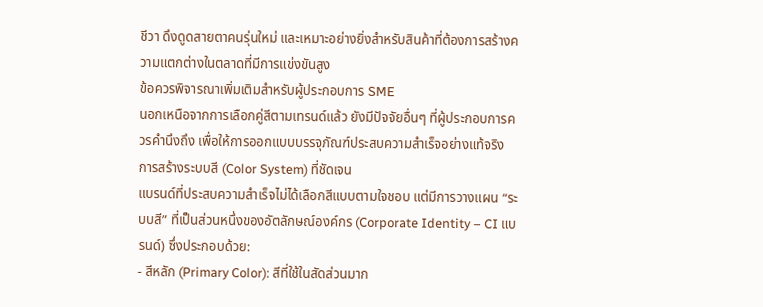ชีวา ดึงดูดสายตาคนรุ่นใหม่ และเหมาะอย่างยิ่งสำหรับสินค้าที่ต้องการสร้างความแตกต่างในตลาดที่มีการแข่งขันสูง
ข้อควรพิจารณาเพิ่มเติมสำหรับผู้ประกอบการ SME
นอกเหนือจากการเลือกคู่สีตามเทรนด์แล้ว ยังมีปัจจัยอื่นๆ ที่ผู้ประกอบการควรคำนึงถึง เพื่อให้การออกแบบบรรจุภัณฑ์ประสบความสำเร็จอย่างแท้จริง
การสร้างระบบสี (Color System) ที่ชัดเจน
แบรนด์ที่ประสบความสำเร็จไม่ได้เลือกสีแบบตามใจชอบ แต่มีการวางแผน “ระบบสี” ที่เป็นส่วนหนึ่งของอัตลักษณ์องค์กร (Corporate Identity – CI แบรนด์) ซึ่งประกอบด้วย:
- สีหลัก (Primary Color): สีที่ใช้ในสัดส่วนมาก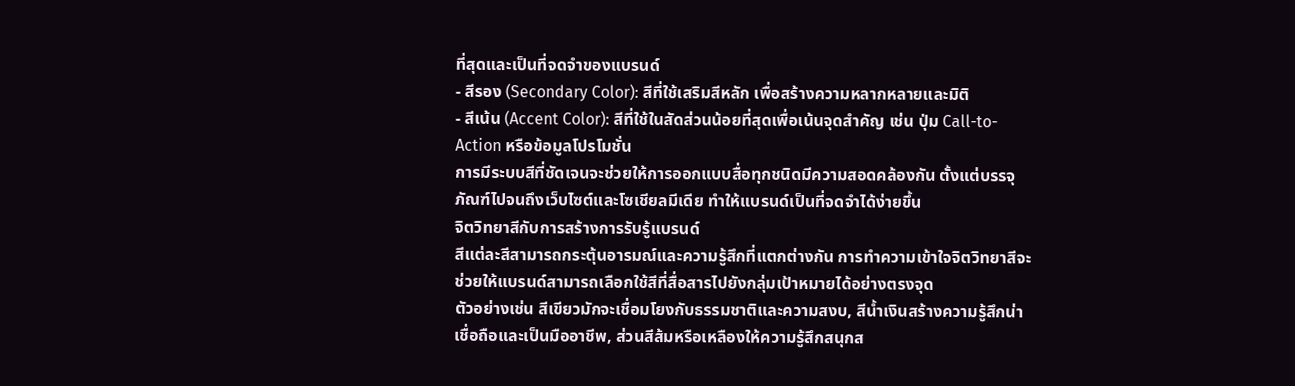ที่สุดและเป็นที่จดจำของแบรนด์
- สีรอง (Secondary Color): สีที่ใช้เสริมสีหลัก เพื่อสร้างความหลากหลายและมิติ
- สีเน้น (Accent Color): สีที่ใช้ในสัดส่วนน้อยที่สุดเพื่อเน้นจุดสำคัญ เช่น ปุ่ม Call-to-Action หรือข้อมูลโปรโมชั่น
การมีระบบสีที่ชัดเจนจะช่วยให้การออกแบบสื่อทุกชนิดมีความสอดคล้องกัน ตั้งแต่บรรจุภัณฑ์ไปจนถึงเว็บไซต์และโซเชียลมีเดีย ทำให้แบรนด์เป็นที่จดจำได้ง่ายขึ้น
จิตวิทยาสีกับการสร้างการรับรู้แบรนด์
สีแต่ละสีสามารถกระตุ้นอารมณ์และความรู้สึกที่แตกต่างกัน การทำความเข้าใจจิตวิทยาสีจะช่วยให้แบรนด์สามารถเลือกใช้สีที่สื่อสารไปยังกลุ่มเป้าหมายได้อย่างตรงจุด
ตัวอย่างเช่น สีเขียวมักจะเชื่อมโยงกับธรรมชาติและความสงบ, สีน้ำเงินสร้างความรู้สึกน่าเชื่อถือและเป็นมืออาชีพ, ส่วนสีส้มหรือเหลืองให้ความรู้สึกสนุกส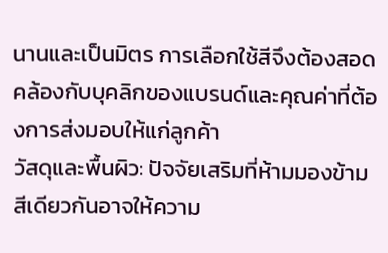นานและเป็นมิตร การเลือกใช้สีจึงต้องสอดคล้องกับบุคลิกของแบรนด์และคุณค่าที่ต้องการส่งมอบให้แก่ลูกค้า
วัสดุและพื้นผิว: ปัจจัยเสริมที่ห้ามมองข้าม
สีเดียวกันอาจให้ความ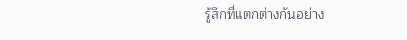รู้สึกที่แตกต่างกันอย่าง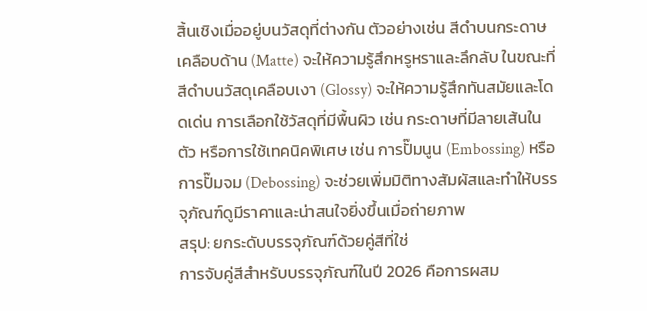สิ้นเชิงเมื่ออยู่บนวัสดุที่ต่างกัน ตัวอย่างเช่น สีดำบนกระดาษเคลือบด้าน (Matte) จะให้ความรู้สึกหรูหราและลึกลับ ในขณะที่สีดำบนวัสดุเคลือบเงา (Glossy) จะให้ความรู้สึกทันสมัยและโดดเด่น การเลือกใช้วัสดุที่มีพื้นผิว เช่น กระดาษที่มีลายเส้นในตัว หรือการใช้เทคนิคพิเศษ เช่น การปั๊มนูน (Embossing) หรือการปั๊มจม (Debossing) จะช่วยเพิ่มมิติทางสัมผัสและทำให้บรรจุภัณฑ์ดูมีราคาและน่าสนใจยิ่งขึ้นเมื่อถ่ายภาพ
สรุป: ยกระดับบรรจุภัณฑ์ด้วยคู่สีที่ใช่
การจับคู่สีสำหรับบรรจุภัณฑ์ในปี 2026 คือการผสม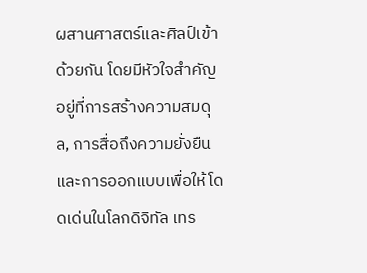ผสานศาสตร์และศิลป์เข้าด้วยกัน โดยมีหัวใจสำคัญอยู่ที่การสร้างความสมดุล, การสื่อถึงความยั่งยืน และการออกแบบเพื่อให้โดดเด่นในโลกดิจิทัล เทร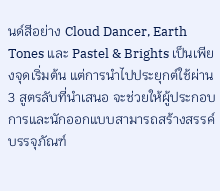นด์สีอย่าง Cloud Dancer, Earth Tones และ Pastel & Brights เป็นเพียงจุดเริ่มต้น แต่การนำไปประยุกต์ใช้ผ่าน 3 สูตรลับที่นำเสนอ จะช่วยให้ผู้ประกอบการและนักออกแบบสามารถสร้างสรรค์บรรจุภัณฑ์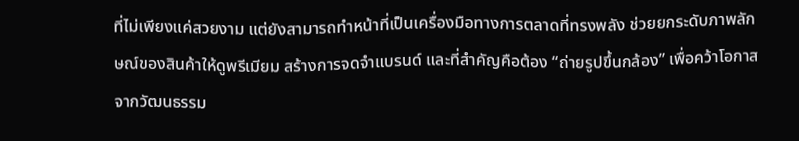ที่ไม่เพียงแค่สวยงาม แต่ยังสามารถทำหน้าที่เป็นเครื่องมือทางการตลาดที่ทรงพลัง ช่วยยกระดับภาพลักษณ์ของสินค้าให้ดูพรีเมียม สร้างการจดจำแบรนด์ และที่สำคัญคือต้อง “ถ่ายรูปขึ้นกล้อง” เพื่อคว้าโอกาสจากวัฒนธรรม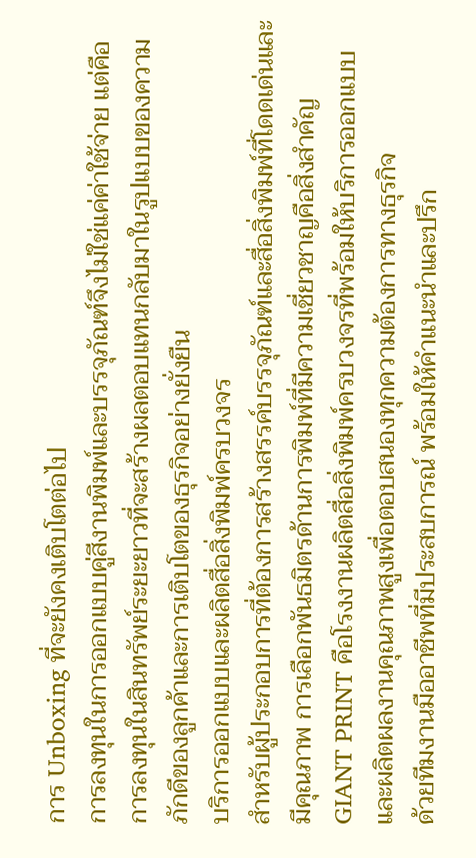การ Unboxing ที่จะยังคงเติบโตต่อไป
การลงทุนในการออกแบบคู่สีงานพิมพ์และบรรจุภัณฑ์จึงไม่ใช่แค่ค่าใช้จ่าย แต่คือการลงทุนในสินทรัพย์ระยะยาวที่จะสร้างผลตอบแทนกลับมาในรูปแบบของความภักดีของลูกค้าและการเติบโตของธุรกิจอย่างยั่งยืน
บริการออกแบบและผลิตสื่อสิ่งพิมพ์ครบวงจร
สำหรับผู้ประกอบการที่ต้องการสร้างสรรค์บรรจุภัณฑ์และสื่อสิ่งพิมพ์ที่โดดเด่นและมีคุณภาพ การเลือกพันธมิตรด้านการพิมพ์ที่มีความเชี่ยวชาญคือสิ่งสำคัญ GIANT PRINT คือโรงงานผลิตสื่อสิ่งพิมพ์ครบวงจรที่พร้อมให้บริการออกแบบและผลิตผลงานคุณภาพสูงเพื่อตอบสนองทุกความต้องการทางธุรกิจ
ด้วยทีมงานมืออาชีพที่มีประสบการณ์ พร้อมให้คำแนะนำและปรึก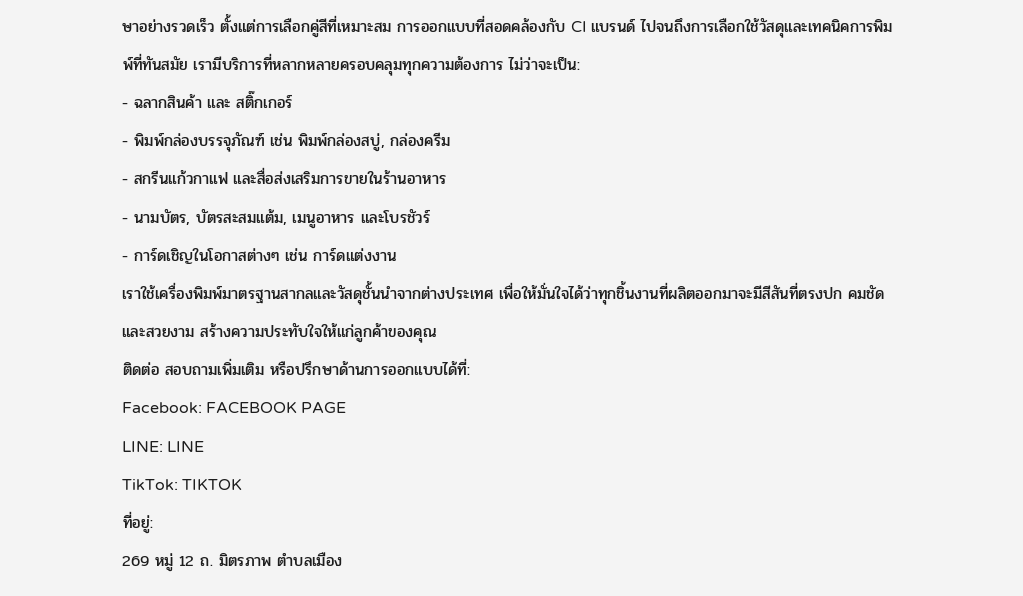ษาอย่างรวดเร็ว ตั้งแต่การเลือกคู่สีที่เหมาะสม การออกแบบที่สอดคล้องกับ CI แบรนด์ ไปจนถึงการเลือกใช้วัสดุและเทคนิคการพิมพ์ที่ทันสมัย เรามีบริการที่หลากหลายครอบคลุมทุกความต้องการ ไม่ว่าจะเป็น:
- ฉลากสินค้า และ สติ๊กเกอร์
- พิมพ์กล่องบรรจุภัณฑ์ เช่น พิมพ์กล่องสบู่, กล่องครีม
- สกรีนแก้วกาแฟ และสื่อส่งเสริมการขายในร้านอาหาร
- นามบัตร, บัตรสะสมแต้ม, เมนูอาหาร และโบรชัวร์
- การ์ดเชิญในโอกาสต่างๆ เช่น การ์ดแต่งงาน
เราใช้เครื่องพิมพ์มาตรฐานสากลและวัสดุชั้นนำจากต่างประเทศ เพื่อให้มั่นใจได้ว่าทุกชิ้นงานที่ผลิตออกมาจะมีสีสันที่ตรงปก คมชัด และสวยงาม สร้างความประทับใจให้แก่ลูกค้าของคุณ
ติดต่อ สอบถามเพิ่มเติม หรือปรึกษาด้านการออกแบบได้ที่:
Facebook: FACEBOOK PAGE
LINE: LINE
TikTok: TIKTOK
ที่อยู่:
269 หมู่ 12 ถ. มิตรภาพ ตำบลเมือง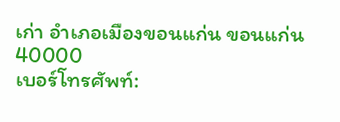เก่า อำเภอเมืองขอนแก่น ขอนแก่น 40000
เบอร์โทรศัพท์: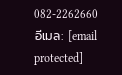082-2262660
อีเมล: [email protected]